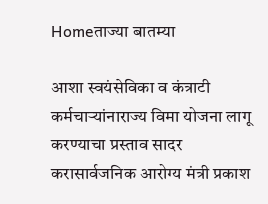Homeताज्या बातम्या

आशा स्वयंसेविका व कंत्राटी कर्मचार्‍यांनाराज्य विमा योजना लागू करण्याचा प्रस्ताव सादर करासार्वजनिक आरोग्य मंत्री प्रकाश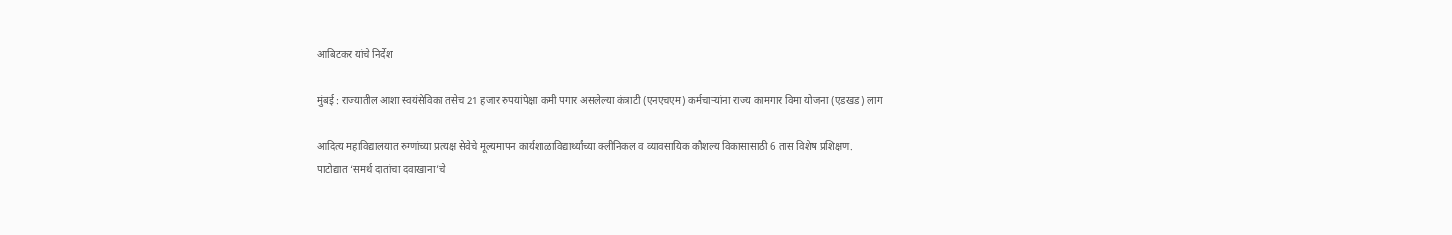आबिटकर यांचे निर्देश

मुंबई : राज्यातील आशा स्वयंसेविका तसेच 21 हजार रुपयांपेक्षा कमी पगार असलेल्या कंत्राटी (एनएचएम) कर्मचार्‍यांना राज्य कामगार विमा योजना (एडखड) लाग

आदित्य महाविद्यालयात रुग्णांच्या प्रत्यक्ष सेवेचे मूल्यमापन कार्यशाळाविद्यार्थ्यांच्या क्लीनिकल व व्यावसायिक कौशल्य विकासासाठी 6 तास विशेष प्रशिक्षण.
पाटोद्यात ‘समर्थ दातांचा दवाखाना’चे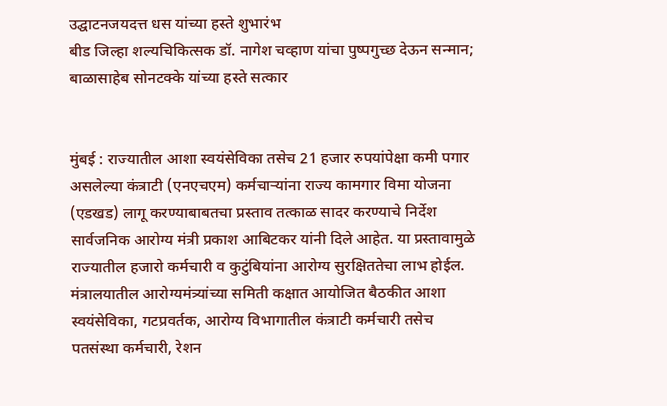उद्घाटनजयदत्त धस यांच्या हस्ते शुभारंभ
बीड जिल्हा शल्यचिकित्सक डॉ. नागेश चव्हाण यांचा पुष्पगुच्छ देऊन सन्मान; बाळासाहेब सोनटक्के यांच्या हस्ते सत्कार


मुंबई : राज्यातील आशा स्वयंसेविका तसेच 21 हजार रुपयांपेक्षा कमी पगार असलेल्या कंत्राटी (एनएचएम) कर्मचार्‍यांना राज्य कामगार विमा योजना (एडखड) लागू करण्याबाबतचा प्रस्ताव तत्काळ सादर करण्याचे निर्देश सार्वजनिक आरोग्य मंत्री प्रकाश आबिटकर यांनी दिले आहेत. या प्रस्तावामुळे राज्यातील हजारो कर्मचारी व कुटुंबियांना आरोग्य सुरक्षिततेचा लाभ होईल.
मंत्रालयातील आरोग्यमंत्र्यांच्या समिती कक्षात आयोजित बैठकीत आशा स्वयंसेविका, गटप्रवर्तक, आरोग्य विभागातील कंत्राटी कर्मचारी तसेच पतसंस्था कर्मचारी, रेशन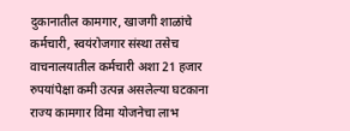दुकानातील कामगार, खाजगी शाळांचे कर्मचारी, स्वयंरोजगार संस्था तसेच वाचनालयातील कर्मचारी अशा 21 हजार रुपयांपेक्षा कमी उत्पन्न असलेल्या घटकाना राज्य कामगार विमा योजनेचा लाभ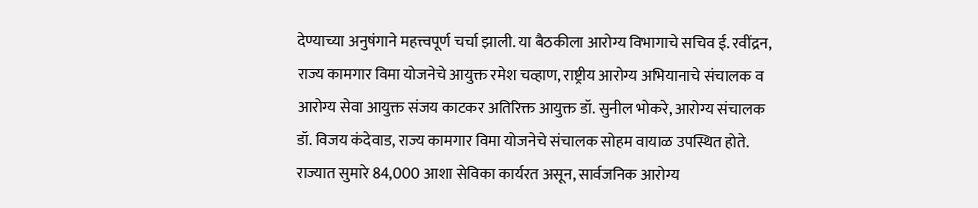देण्याच्या अनुषंगाने महत्त्वपूर्ण चर्चा झाली. या बैठकीला आरोग्य विभागाचे सचिव ई. रवींद्रन, राज्य कामगार विमा योजनेचे आयुक्त रमेश चव्हाण, राष्ट्रीय आरोग्य अभियानाचे संचालक व आरोग्य सेवा आयुक्त संजय काटकर अतिरिक्त आयुक्त डॉ. सुनील भोकरे, आरोग्य संचालक डॉ. विजय कंदेवाड, राज्य कामगार विमा योजनेचे संचालक सोहम वायाळ उपस्थित होते. राज्यात सुमारे 84,000 आशा सेविका कार्यरत असून, सार्वजनिक आरोग्य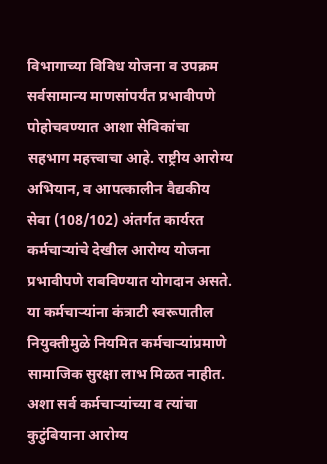विभागाच्या विविध योजना व उपक्रम सर्वसामान्य माणसांपर्यंत प्रभावीपणे पोहोचवण्यात आशा सेविकांचा सहभाग महत्त्वाचा आहे. राष्ट्रीय आरोग्य अभियान, व आपत्कालीन वैद्यकीय सेवा (108/102) अंतर्गत कार्यरत कर्मचार्‍यांचे देखील आरोग्य योजना प्रभावीपणे राबविण्यात योगदान असते. या कर्मचार्‍यांना कंत्राटी स्वरूपातील नियुक्तीमुळे नियमित कर्मचार्‍यांप्रमाणे सामाजिक सुरक्षा लाभ मिळत नाहीत. अशा सर्व कर्मचार्‍यांच्या व त्यांचा कुटुंबियाना आरोग्य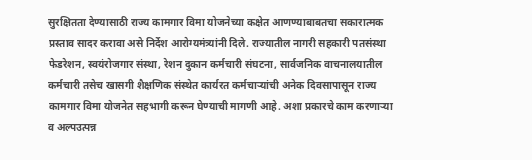सुरक्षितता देण्यासाठी राज्य कामगार विमा योजनेच्या कक्षेत आणण्याबाबतचा सकारात्मक प्रस्ताव सादर करावा असे निर्देश आरोग्यमंत्र्यांनी दिले. राज्यातील नागरी सहकारी पतसंस्था फेडरेशन, स्वयंरोजगार संस्था, रेशन दुकान कर्मचारी संघटना, सार्वजनिक वाचनालयातील कर्मचारी तसेच खासगी शैक्षणिक संस्थेत कार्यरत कर्मचार्‍यांची अनेक दिवसापासून राज्य कामगार विमा योजनेत सहभागी करून घेण्याची मागणी आहे. अशा प्रकारचे काम करणार्‍या व अल्पउत्पन्न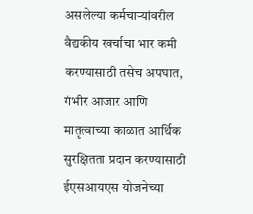असलेल्या कर्मचार्‍यांवरील वैद्यकीय खर्चाचा भार कमी करण्यासाठी तसेच अपघात, गंभीर आजार आणि मातृत्वाच्या काळात आर्थिक सुरक्षितता प्रदान करण्यासाठी ईएसआयएस योजनेच्या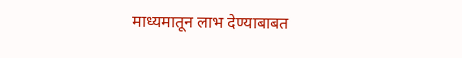माध्यमातून लाभ देण्याबाबत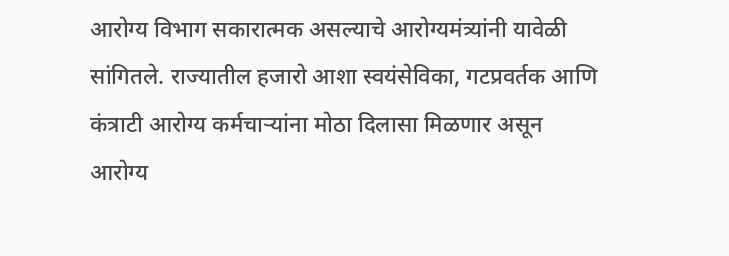आरोग्य विभाग सकारात्मक असल्याचे आरोग्यमंत्र्यांनी यावेळी सांगितले. राज्यातील हजारो आशा स्वयंसेविका, गटप्रवर्तक आणि कंत्राटी आरोग्य कर्मचार्‍यांना मोठा दिलासा मिळणार असून आरोग्य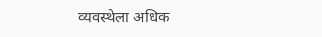व्यवस्थेला अधिक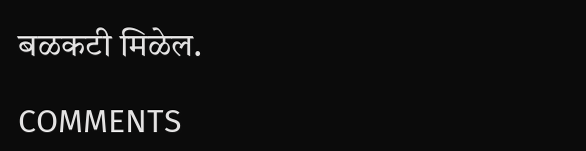बळकटी मिळेल.

COMMENTS